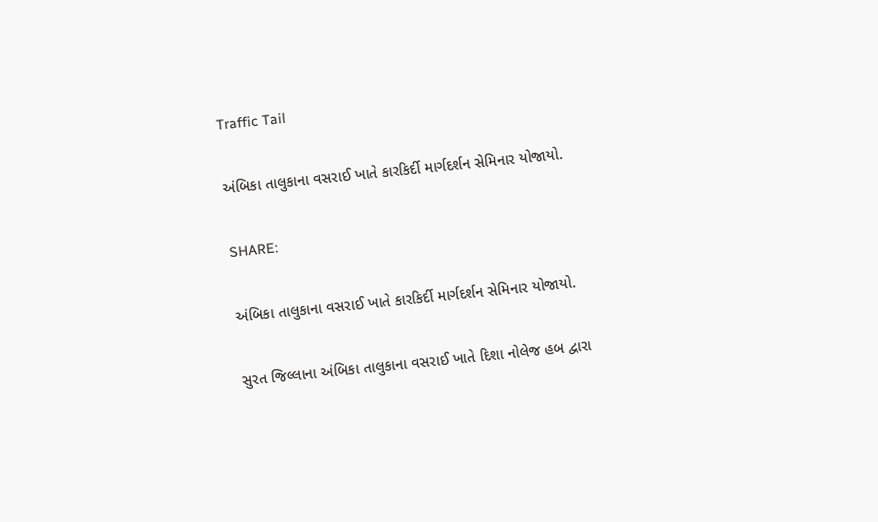Traffic Tail

અંબિકા તાલુકાના વસરાઈ ખાતે કારકિર્દી માર્ગદર્શન સેમિનાર યોજાયો.

SHARE:

અંબિકા તાલુકાના વસરાઈ ખાતે કારકિર્દી માર્ગદર્શન સેમિનાર યોજાયો.

સુરત જિલ્લાના અંબિકા તાલુકાના વસરાઈ ખાતે દિશા નોલેજ હબ દ્વારા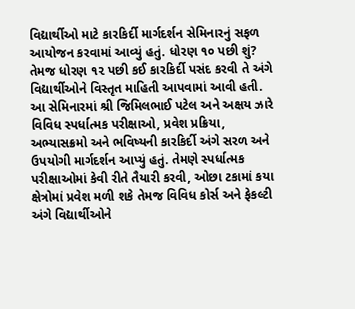વિદ્યાર્થીઓ માટે કારકિર્દી માર્ગદર્શન સેમિનારનું સફળ આયોજન કરવામાં આવ્યું હતું. ધોરણ ૧૦ પછી શું? તેમજ ધોરણ ૧૨ પછી કઈ કારકિર્દી પસંદ કરવી તે અંગે વિદ્યાર્થીઓને વિસ્તૃત માહિતી આપવામાં આવી હતી.
આ સેમિનારમાં શ્રી જિમિલભાઈ પટેલ અને અક્ષય ઝારે વિવિધ સ્પર્ધાત્મક પરીક્ષાઓ, પ્રવેશ પ્રક્રિયા, અભ્યાસક્રમો અને ભવિષ્યની કારકિર્દી અંગે સરળ અને ઉપયોગી માર્ગદર્શન આપ્યું હતું. તેમણે સ્પર્ધાત્મક પરીક્ષાઓમાં કેવી રીતે તૈયારી કરવી, ઓછા ટકામાં કયા ક્ષેત્રોમાં પ્રવેશ મળી શકે તેમજ વિવિધ કોર્સ અને ફેકલ્ટી અંગે વિદ્યાર્થીઓને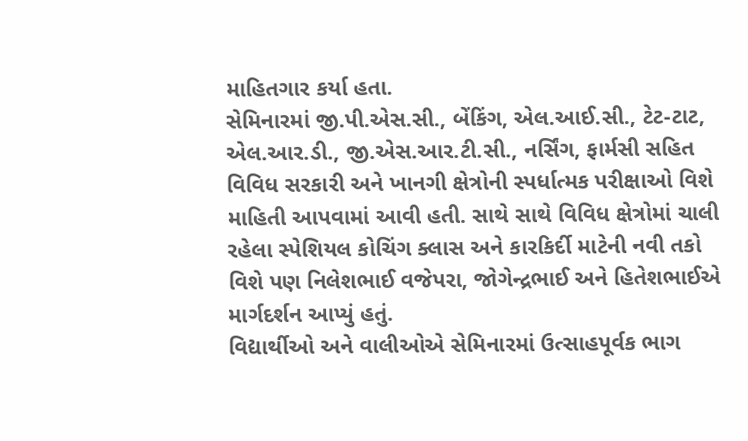માહિતગાર કર્યા હતા.
સેમિનારમાં જી.પી.એસ.સી., બેંકિંગ, એલ.આઈ.સી., ટેટ-ટાટ, એલ.આર.ડી., જી.એસ.આર.ટી.સી., નર્સિંગ, ફાર્મસી સહિત વિવિધ સરકારી અને ખાનગી ક્ષેત્રોની સ્પર્ધાત્મક પરીક્ષાઓ વિશે માહિતી આપવામાં આવી હતી. સાથે સાથે વિવિધ ક્ષેત્રોમાં ચાલી રહેલા સ્પેશિયલ કોચિંગ ક્લાસ અને કારકિર્દી માટેની નવી તકો વિશે પણ નિલેશભાઈ વજેપરા, જોગેન્દ્રભાઈ અને હિતેશભાઈએ માર્ગદર્શન આપ્યું હતું.
વિદ્યાર્થીઓ અને વાલીઓએ સેમિનારમાં ઉત્સાહપૂર્વક ભાગ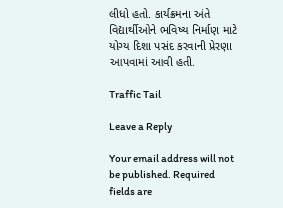લીધો હતો. કાર્યક્રમના અંતે વિદ્યાર્થીઓને ભવિષ્ય નિર્માણ માટે યોગ્ય દિશા પસંદ કરવાની પ્રેરણા આપવામાં આવી હતી.

Traffic Tail

Leave a Reply

Your email address will not be published. Required fields are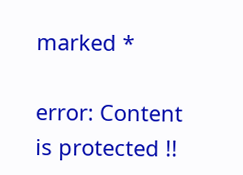marked *

error: Content is protected !!